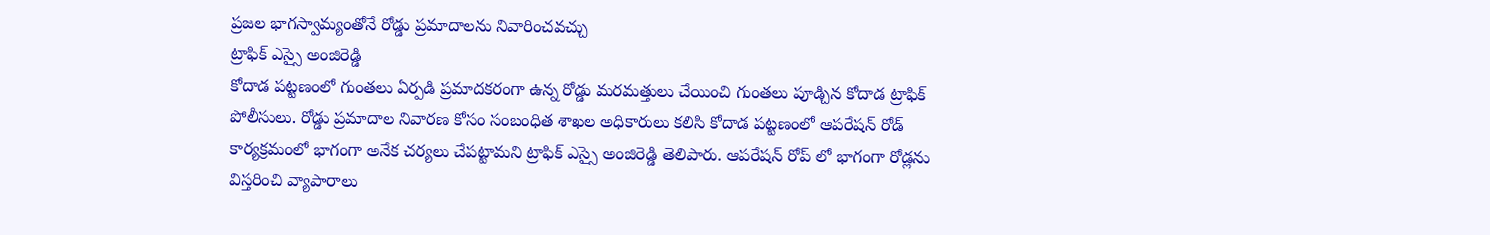ప్రజల భాగస్వామ్యంతోనే రోడ్డు ప్రమాదాలను నివారించవచ్చు
ట్రాఫిక్ ఎస్సై అంజిరెడ్డి
కోదాడ పట్టణంలో గుంతలు ఏర్పడి ప్రమాదకరంగా ఉన్న రోడ్డు మరమత్తులు చేయించి గుంతలు పూడ్చిన కోదాడ ట్రాఫిక్ పోలీసులు. రోడ్డు ప్రమాదాల నివారణ కోసం సంబంధిత శాఖల అధికారులు కలిసి కోదాడ పట్టణంలో ఆపరేషన్ రోడ్ కార్యక్రమంలో భాగంగా అనేక చర్యలు చేపట్టామని ట్రాఫిక్ ఎస్సై అంజిరెడ్డి తెలిపారు. ఆపరేషన్ రోప్ లో భాగంగా రోడ్లను విస్తరించి వ్యాపారాలు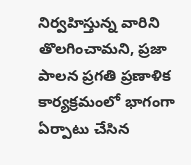నిర్వహిస్తున్న వారిని తొలగించామని, ప్రజా పాలన ప్రగతి ప్రణాళిక కార్యక్రమంలో భాగంగా ఏర్పాటు చేసిన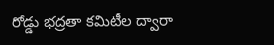రోడ్డు భద్రతా కమిటీల ద్వారా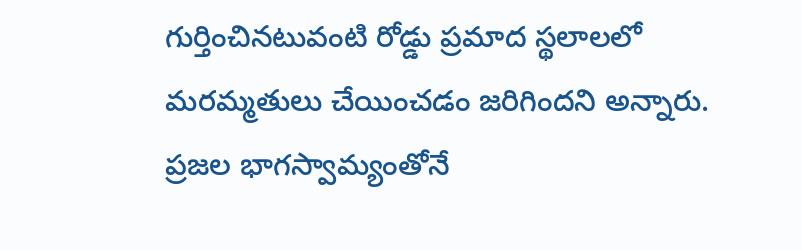గుర్తించినటువంటి రోడ్డు ప్రమాద స్థలాలలో మరమ్మతులు చేయించడం జరిగిందని అన్నారు. ప్రజల భాగస్వామ్యంతోనే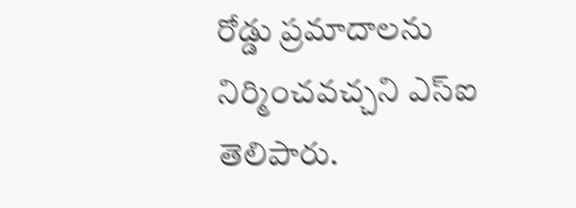రోడ్డు ప్రమాదాలను నిర్మించవచ్చని ఎస్ఐ తెలిపారు.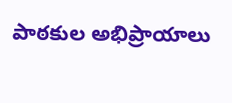పాఠకుల అభిప్రాయాలు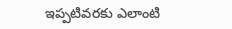ఇప్పటివరకు ఎలాంటి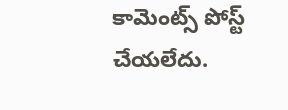కామెంట్స్ పోస్ట్ చేయలేదు.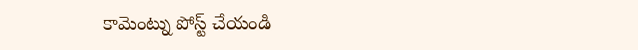కామెంట్ను పోస్ట్ చేయండి